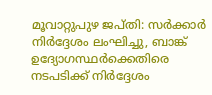മൂവാറ്റുപുഴ ജപ്തി: സര്‍ക്കാര്‍ നിര്‍ദ്ദേശം ലംഘിച്ചു, ബാങ്ക് ഉദ്യോഗസ്ഥര്‍ക്കെതിരെ നടപടിക്ക് നിര്‍ദ്ദേശം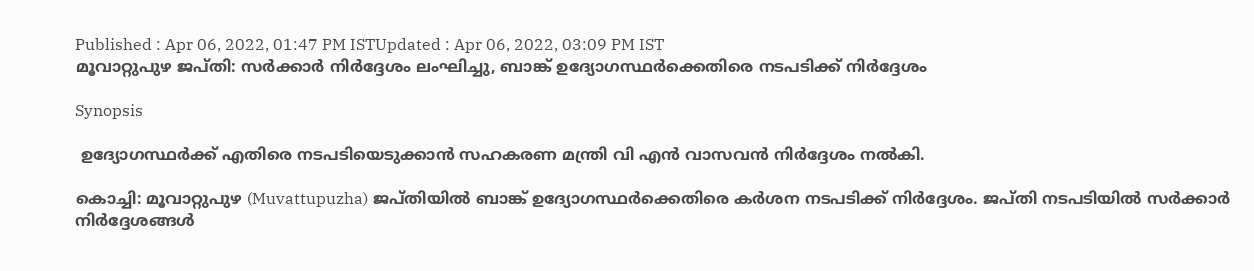Published : Apr 06, 2022, 01:47 PM ISTUpdated : Apr 06, 2022, 03:09 PM IST
മൂവാറ്റുപുഴ ജപ്തി: സര്‍ക്കാര്‍ നിര്‍ദ്ദേശം ലംഘിച്ചു, ബാങ്ക് ഉദ്യോഗസ്ഥര്‍ക്കെതിരെ നടപടിക്ക് നിര്‍ദ്ദേശം

Synopsis

 ഉദ്യോഗസ്ഥര്‍ക്ക് എതിരെ നടപടിയെടുക്കാന്‍ സഹകരണ മന്ത്രി വി എന്‍ വാസവന്‍ നിര്‍ദ്ദേശം നല്‍‌കി.

കൊച്ചി: മൂവാറ്റുപുഴ (Muvattupuzha) ജപ്തിയില്‍ ബാങ്ക് ഉദ്യോഗസ്ഥർക്കെതിരെ കര്‍ശന നടപടിക്ക് നിർദ്ദേശം. ജപ്തി നടപടിയില്‍ സര്‍ക്കാര്‍ നിര്‍ദ്ദേശങ്ങള്‍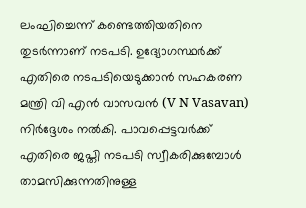ലംഘിച്ചെന്ന് കണ്ടെത്തിയതിനെ തുടര്‍ന്നാണ് നടപടി. ഉദ്യോഗസ്ഥര്‍ക്ക് എതിരെ നടപടിയെടുക്കാന്‍ സഹകരണ മന്ത്രി വി എന്‍ വാസവന്‍ (V N Vasavan) നിര്‍ദ്ദേശം നല്‍‌കി. പാവപ്പെട്ടവർക്ക് എതിരെ ജപ്തി നടപടി സ്വീകരിക്കുമ്പോൾ താമസിക്കുന്നതിനുള്ള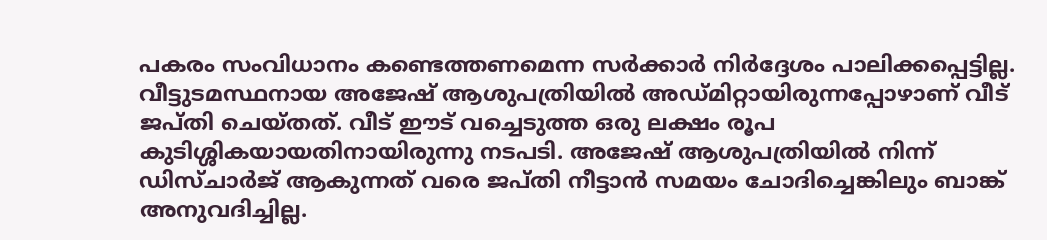പകരം സംവിധാനം കണ്ടെത്തണമെന്ന സർക്കാർ നിര്‍ദ്ദേശം പാലിക്കപ്പെട്ടില്ല. വീട്ടുടമസ്ഥനായ അജേഷ് ആശുപത്രിയിൽ അഡ്മിറ്റായിരുന്നപ്പോഴാണ് വീട് ജപ്തി ചെയ്തത്. വീട് ഈട് വച്ചെടുത്ത ഒരു ലക്ഷം രൂപ കുടിശ്ശികയായതിനായിരുന്നു നടപടി. അജേഷ് ആശുപത്രിയിൽ നിന്ന് ഡിസ്ചാർജ് ആകുന്നത് വരെ ജപ്തി നീട്ടാൻ സമയം ചോദിച്ചെങ്കിലും ബാങ്ക് അനുവദിച്ചില്ല.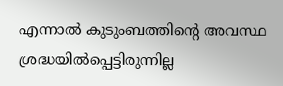എന്നാൽ കുടുംബത്തിന്‍റെ അവസ്ഥ ശ്രദ്ധയിൽപ്പെട്ടിരുന്നില്ല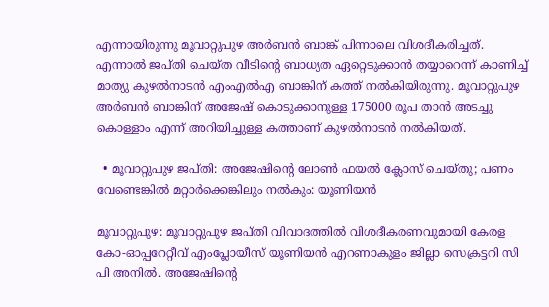എന്നായിരുന്നു മൂവാറ്റുപുഴ അ‍ർബൻ ബാങ്ക് പിന്നാലെ വിശദീകരിച്ചത്. എന്നാല്‍ ജപ്തി ചെയ്ത വീടിന്‍റെ ബാധ്യത ഏറ്റെടുക്കാൻ തയ്യാറെന്ന് കാണിച്ച് മാത്യു കുഴൽനാടൻ എംഎൽഎ ബാങ്കിന് കത്ത് നൽകിയിരുന്നു. മൂവാറ്റുപുഴ അർബൻ ബാങ്കിന് അജേഷ് കൊടുക്കാനുള്ള 175000 രൂപ താൻ അടച്ചു കൊള്ളാം എന്ന് അറിയിച്ചുള്ള കത്താണ് കുഴൽനാടൻ നൽകിയത്.

  • മൂവാറ്റുപുഴ ജപ്തി: അജേഷിന്റെ ലോൺ ഫയൽ ക്ലോസ് ചെയ്തു; പണം വേണ്ടെങ്കിൽ മറ്റാർക്കെങ്കിലും നൽകും: യൂണിയൻ

മൂവാറ്റുപുഴ: മൂവാറ്റുപുഴ ജപ്തി വിവാദത്തിൽ വിശദീകരണവുമായി കേരള കോ-ഓപ്പറേറ്റീവ് എംപ്ലോയീസ് യൂണിയൻ എറണാകുളം ജില്ലാ സെക്രട്ടറി സി പി അനിൽ. അജേഷിന്റെ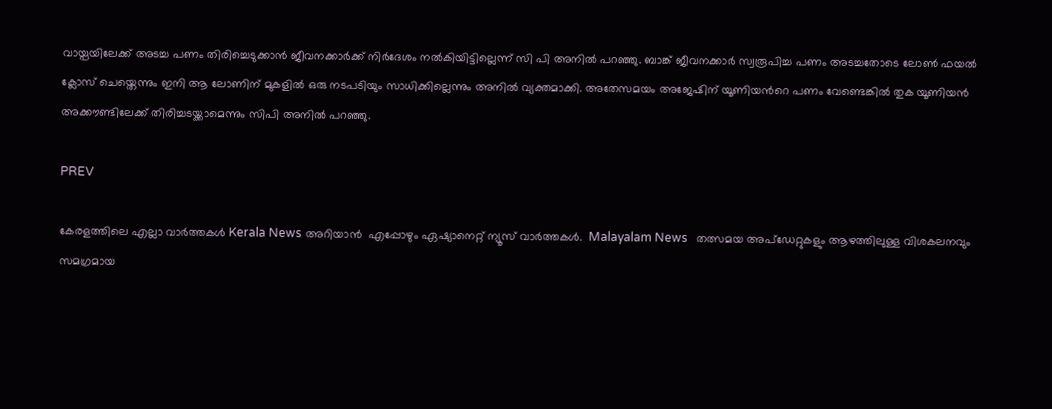വായ്പയിലേക്ക് അടച്ച പണം തിരിച്ചെടുക്കാൻ ജീവനക്കാർക്ക് നിർദേശം നൽകിയിട്ടില്ലെന്ന് സി പി അനിൽ പറഞ്ഞു. ബാങ്ക് ജീവനക്കാർ സ്വരൂപിച്ച പണം അടച്ചതോടെ ലോൺ ഫയൽ ക്ലോസ് ചെയ്തെന്നും ഇനി ആ ലോണിന് മുകളിൽ ഒരു നടപടിയും സാധിക്കില്ലെന്നും അനിൽ വ്യക്തമാക്കി. അതേസമയം അജേഷിന് യൂണിയന്‍റെ പണം വേണ്ടെങ്കിൽ തുക യൂണിയൻ അക്കൗണ്ടിലേക്ക് തിരിച്ചടയ്ക്കാമെന്നും സിപി അനിൽ പറഞ്ഞു.

PREV

കേരളത്തിലെ എല്ലാ വാർത്തകൾ Kerala News അറിയാൻ  എപ്പോഴും ഏഷ്യാനെറ്റ് ന്യൂസ് വാർത്തകൾ.  Malayalam News   തത്സമയ അപ്‌ഡേറ്റുകളും ആഴത്തിലുള്ള വിശകലനവും സമഗ്രമായ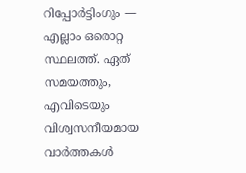റിപ്പോർട്ടിംഗും — എല്ലാം ഒരൊറ്റ സ്ഥലത്ത്. ഏത് സമയത്തും, എവിടെയും വിശ്വസനീയമായ വാർത്തകൾ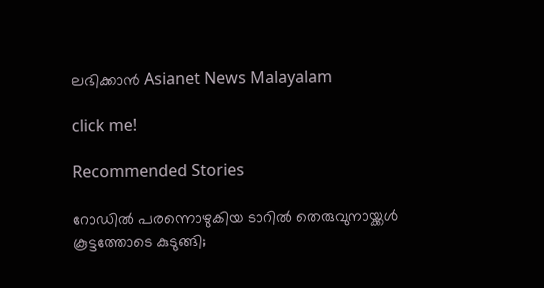ലഭിക്കാൻ Asianet News Malayalam

click me!

Recommended Stories

റോഡിൽ പരന്നൊഴുകിയ ടാറിൽ തെരുവുനായ്ക്കള്‍ കൂട്ടത്തോടെ കുടുങ്ങി;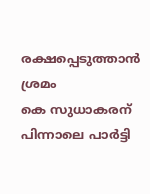രക്ഷപ്പെടുത്താൻ ശ്രമം
കെ സുധാകരന് പിന്നാലെ പാര്‍ട്ടി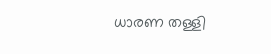ധാരണ തള്ളി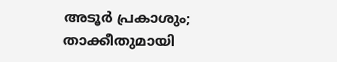അടൂര്‍ പ്രകാശും; താക്കീതുമായി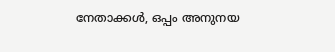നേതാക്കള്‍, ഒപ്പം അനുനയ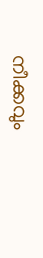നീക്കവും